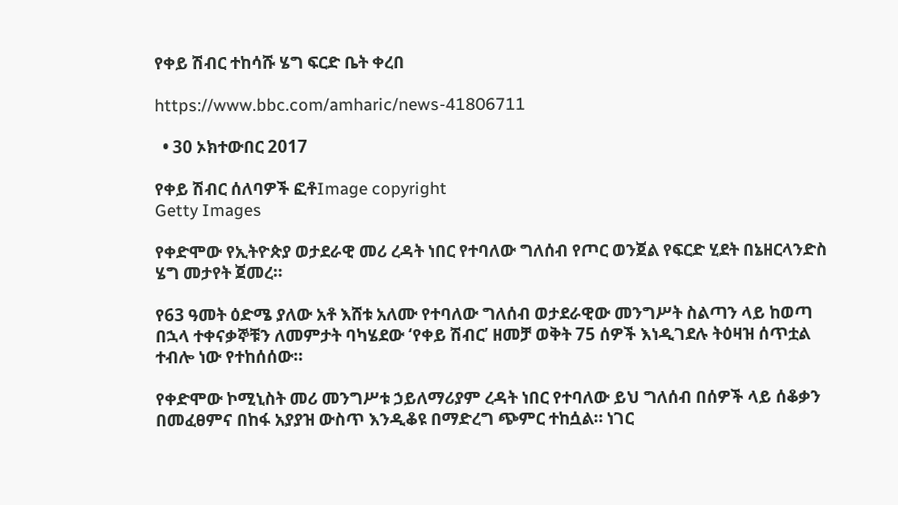የቀይ ሽብር ተከሳሹ ሄግ ፍርድ ቤት ቀረበ

https://www.bbc.com/amharic/news-41806711

  • 30 ኦክተውበር 2017

የቀይ ሽብር ሰለባዎች ፎቶImage copyright
Getty Images

የቀድሞው የኢትዮጵያ ወታደራዊ መሪ ረዳት ነበር የተባለው ግለሰብ የጦር ወንጀል የፍርድ ሂደት በኔዘርላንድስ ሄግ መታየት ጀመረ።

የ63 ዓመት ዕድሜ ያለው አቶ እሸቱ አለሙ የተባለው ግለሰብ ወታደራዊው መንግሥት ስልጣን ላይ ከወጣ በኋላ ተቀናቃኞቹን ለመምታት ባካሄደው ‘የቀይ ሽብር’ ዘመቻ ወቅት 75 ሰዎች እነዲገደሉ ትዕዛዝ ሰጥቷል ተብሎ ነው የተከሰሰው።

የቀድሞው ኮሚኒስት መሪ መንግሥቱ ኃይለማሪያም ረዳት ነበር የተባለው ይህ ግለሰብ በሰዎች ላይ ሰቆቃን በመፈፀምና በከፋ አያያዝ ውስጥ እንዲቆዩ በማድረግ ጭምር ተከሷል። ነገር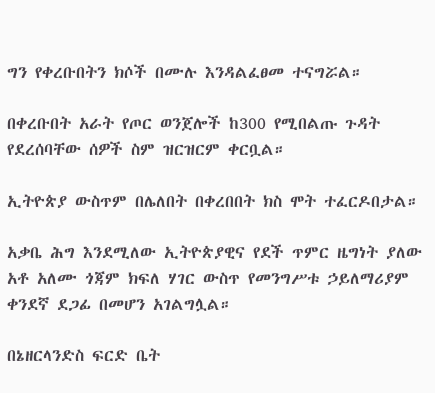ግን የቀረቡበትን ክሶች በሙሉ እንዳልፈፀመ ተናግሯል።

በቀረቡበት አራት የጦር ወንጀሎች ከ300 የሚበልጡ ጉዳት የደረሰባቸው ሰዎች ስም ዝርዝርም ቀርቧል።

ኢትዮጵያ ውስጥም በሌለበት በቀረበበት ክስ ሞት ተፈርዶበታል።

አቃቤ ሕግ እንደሚለው ኢትዮጵያዊና የደች ጥምር ዜግነት ያለው አቶ አለሙ ጎጃም ክፍለ ሃገር ውስጥ የመንግሥቱ ኃይለማሪያም ቀንደኛ ደጋፊ በመሆን አገልግሏል።

በኔዘርላንድስ ፍርድ ቤት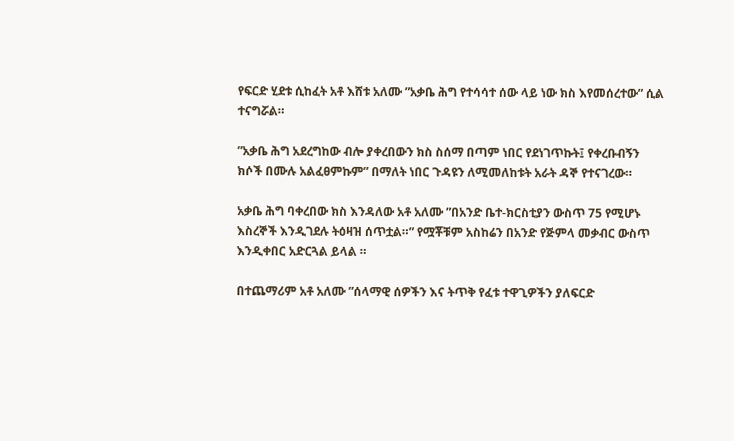የፍርድ ሂደቱ ሲከፈት አቶ እሸቱ አለሙ ”አቃቤ ሕግ የተሳሳተ ሰው ላይ ነው ክስ እየመሰረተው” ሲል ተናግሯል።

”አቃቤ ሕግ አደረግከው ብሎ ያቀረበውን ክስ ስሰማ በጣም ነበር የደነገጥኩት፤ የቀረቡብኝን ክሶች በሙሉ አልፈፀምኩም” በማለት ነበር ጉዳዩን ለሚመለከቱት አራት ዳኞ የተናገረው።

አቃቤ ሕግ ባቀረበው ክስ እንዳለው አቶ አለሙ ”በአንድ ቤተ-ክርስቲያን ውስጥ 75 የሚሆኑ እስረኞች እንዲገደሉ ትዕዛዝ ሰጥቷል።” የሟቾቹም አስከሬን በአንድ የጅምላ መቃብር ውስጥ እንዲቀበር አድርጓል ይላል ።

በተጨማሪም አቶ አለሙ ”ሰላማዊ ሰዎችን እና ትጥቅ የፈቱ ተዋጊዎችን ያለፍርድ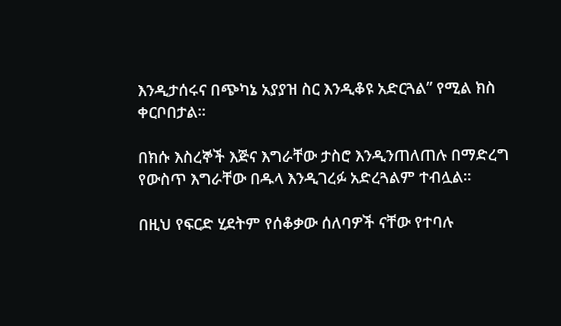እንዲታሰሩና በጭካኔ አያያዝ ስር እንዲቆዩ አድርጓል” የሚል ክስ ቀርቦበታል።

በክሱ እስረኞች እጅና እግራቸው ታስሮ እንዲንጠለጠሉ በማድረግ የውስጥ እግራቸው በዱላ እንዲገረፉ አድረጓልም ተብሏል።

በዚህ የፍርድ ሂደትም የሰቆቃው ሰለባዎች ናቸው የተባሉ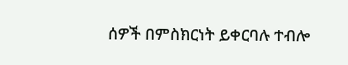ሰዎች በምስክርነት ይቀርባሉ ተብሎ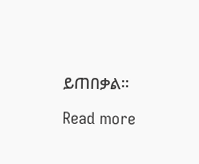ይጠበቃል።

Read more